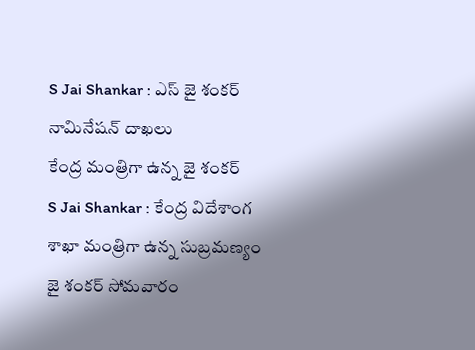S Jai Shankar : ఎస్ జై శంకర్ నామినేషన్ దాఖలు
కేంద్ర మంత్రిగా ఉన్న జై శంకర్
S Jai Shankar : కేంద్ర విదేశాంగ శాఖా మంత్రిగా ఉన్న సుబ్రమణ్యం జై శంకర్ సోమవారం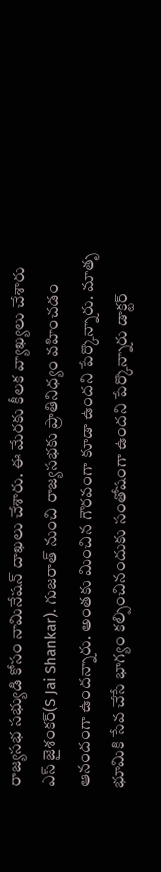రాజ్యసభ సభ్యుడి కోసం నామినేషన్ దాఖలు చేశారు. ఈ మేరకు కీలక వ్యాఖ్యలు చేశారు ఎస్ జైశంకర్(S Jai Shankar). గుజరాత్ నుంచి రాజ్యసభకు ప్రాతినిధ్యం వహించడం ఆనందంగా ఉందన్నారు. అంతకు మించిన గౌరవంగా కూడా ఉందని పేర్కొన్నారు. మాతృ భూమికి సేవ చేసే భాగ్యం కల్పించినందుకు సంతోషంగా ఉందని పేర్కొన్నారు డాక్టర్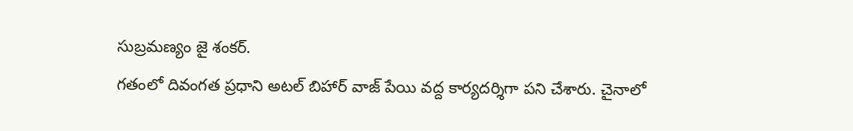సుబ్రమణ్యం జై శంకర్.
గతంలో దివంగత ప్రధాని అటల్ బిహార్ వాజ్ పేయి వద్ద కార్యదర్శిగా పని చేశారు. చైనాలో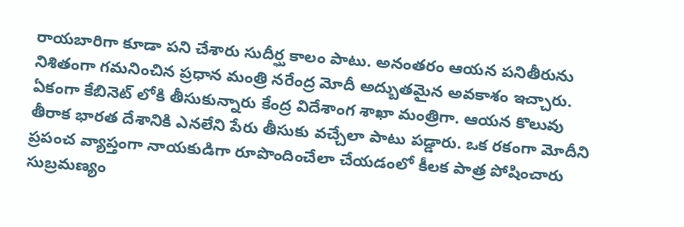రాయబారిగా కూడా పని చేశారు సుదీర్ఘ కాలం పాటు. అనంతరం ఆయన పనితీరును నిశితంగా గమనించిన ప్రధాన మంత్రి నరేంద్ర మోదీ అద్బుతమైన అవకాశం ఇచ్చారు.
ఏకంగా కేబినెట్ లోకి తీసుకున్నారు కేంద్ర విదేశాంగ శాఖా మంత్రిగా. ఆయన కొలువు తీరాక భారత దేశానికి ఎనలేని పేరు తీసుకు వచ్చేలా పాటు పడ్డారు. ఒక రకంగా మోదీని ప్రపంచ వ్యాప్తంగా నాయకుడిగా రూపొందించేలా చేయడంలో కీలక పాత్ర పోషించారు సుబ్రమణ్యం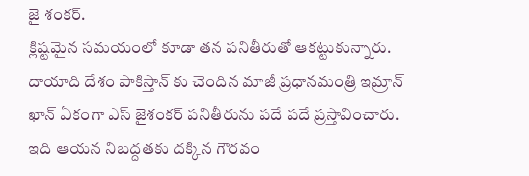జై శంకర్.
క్లిష్టమైన సమయంలో కూడా తన పనితీరుతో ఆకట్టుకున్నారు. దాయాది దేశం పాకిస్తాన్ కు చెందిన మాజీ ప్రధానమంత్రి ఇమ్రాన్ ఖాన్ ఏకంగా ఎస్ జైశంకర్ పనితీరును పదే పదే ప్రస్తావించారు. ఇది ఆయన నిబద్దతకు దక్కిన గౌరవం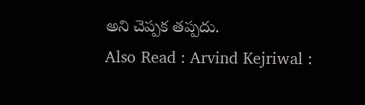అని చెప్పక తప్పదు.
Also Read : Arvind Kejriwal :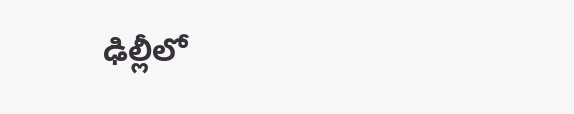ఢిల్లీలో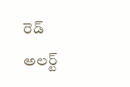రెడ్ అలర్ట్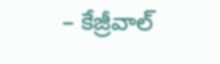– కేజ్రీవాల్